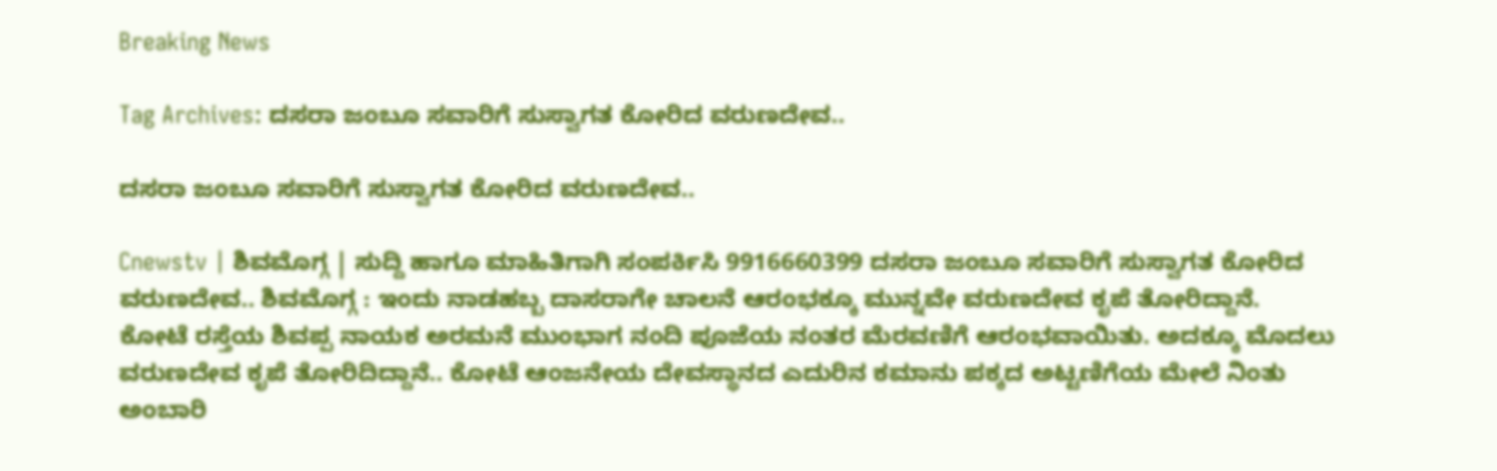Breaking News

Tag Archives: ದಸರಾ ಜಂಬೂ ಸವಾರಿಗೆ ಸುಸ್ವಾಗತ ಕೋರಿದ ವರುಣದೇವ..

ದಸರಾ ಜಂಬೂ ಸವಾರಿಗೆ ಸುಸ್ವಾಗತ ಕೋರಿದ ವರುಣದೇವ..

Cnewstv | ಶಿವಮೊಗ್ಗ | ಸುದ್ದಿ ಹಾಗೂ ಮಾಹಿತಿಗಾಗಿ ಸಂಪರ್ಕಿಸಿ 9916660399 ದಸರಾ ಜಂಬೂ ಸವಾರಿಗೆ ಸುಸ್ವಾಗತ ಕೋರಿದ ವರುಣದೇವ.. ಶಿವಮೊಗ್ಗ : ಇಂದು ನಾಡಹಬ್ಬ ದಾಸರಾಗೇ ಚಾಲನೆ ಆರಂಭಕ್ಕೂ ಮುನ್ನವೇ ವರುಣದೇವ ಕೃಪೆ ತೋರಿದ್ದಾನೆ. ಕೋಟೆ ರಸ್ತೆಯ ಶಿವಪ್ಪ ನಾಯಕ ಅರಮನೆ ಮುಂಭಾಗ ನಂದಿ ಪೂಜೆಯ ನಂತರ ಮೆರವಣಿಗೆ ಆರಂಭವಾಯಿತು. ಅದಕ್ಕೂ ಮೊದಲು ವರುಣದೇವ ಕೃಪೆ ತೋರಿದಿದ್ದಾನೆ.. ಕೋಟೆ ಆಂಜನೇಯ ದೇವಸ್ಥಾನದ ಎದುರಿನ ಕಮಾನು ಪಕ್ಕದ ಅಟ್ಟಣಿಗೆಯ ಮೇಲೆ ನಿಂತು ಅಂಬಾರಿ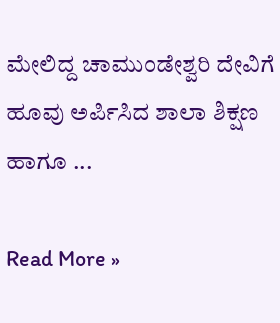ಮೇಲಿದ್ದ ಚಾಮುಂಡೇಶ್ವರಿ ದೇವಿಗೆ ಹೂವು ಅರ್ಪಿಸಿದ ಶಾಲಾ ಶಿಕ್ಷಣ ಹಾಗೂ ...

Read More »